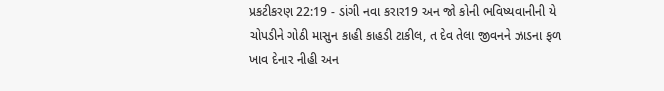પ્રકટીકરણ 22:19 - ડાંગી નવા કરાર19 અન જો કોની ભવિષ્યવાનીની યે ચોપડીને ગોઠી માસુન કાહી કાહડી ટાકીલ, ત દેવ તેલા જીવનને ઝાડના ફળ ખાવ દેનાર નીહી અન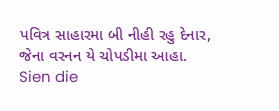પવિત્ર સાહારમા બી નીહી રહુ દેનાર, જેના વરનન યે ચોપડીમા આહા. Sien die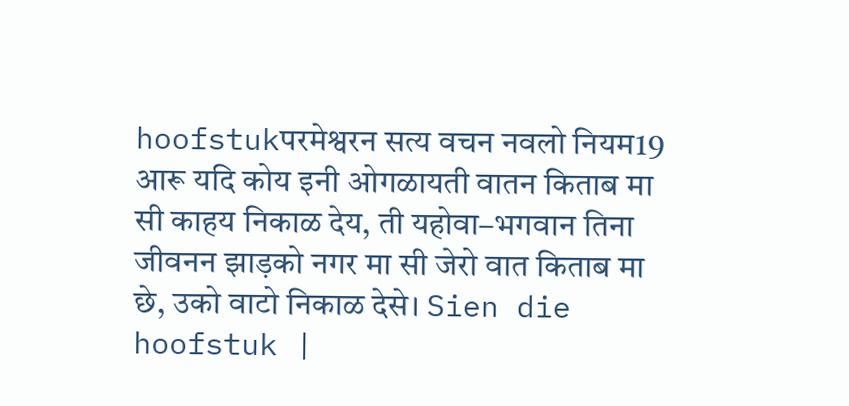hoofstukपरमेश्वरन सत्य वचन नवलो नियम19 आरू यदि कोय इनी ओगळायती वातन किताब मा सी काहय निकाळ देय, ती यहोवा–भगवान तिना जीवनन झाड़को नगर मा सी जेरो वात किताब मा छे, उको वाटो निकाळ देसे। Sien die hoofstuk |